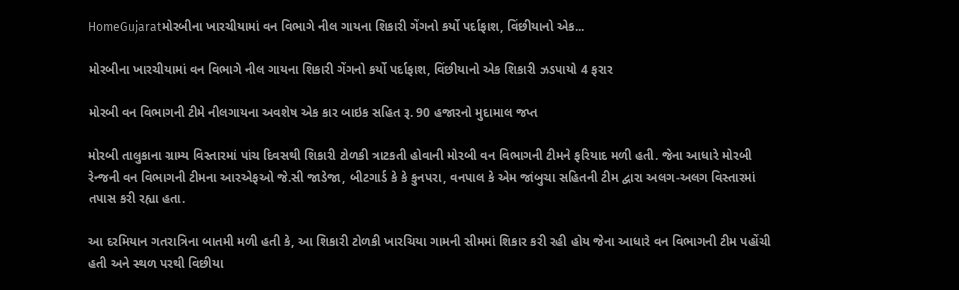HomeGujaratમોરબીના ખારચીયામાં વન વિભાગે નીલ ગાયના શિકારી ગેંગનો કર્યો પર્દાફાશ, વિંછીયાનો એક...

મોરબીના ખારચીયામાં વન વિભાગે નીલ ગાયના શિકારી ગેંગનો કર્યો પર્દાફાશ, વિંછીયાનો એક શિકારી ઝડપાયો 4 ફરાર

મોરબી વન વિભાગની ટીમે નીલગાયના અવશેષ એક કાર બાઇક સહિત રૂ. 90 હજારનો મુદામાલ જપ્ત

મોરબી તાલુકાના ગ્રામ્ય વિસ્તારમાં પાંચ દિવસથી શિકારી ટોળકી ત્રાટકતી હોવાની મોરબી વન વિભાગની ટીમને ફરિયાદ મળી હતી. જેના આધારે મોરબી રેન્જની વન વિભાગની ટીમના આરએફઓ જે.સી જાડેજા, બીટગાર્ડ કે કે કુનપરા, વનપાલ કે એમ જાંબુચા સહિતની ટીમ દ્વારા અલગ-અલગ વિસ્તારમાં તપાસ કરી રહ્યા હતા.

આ દરમિયાન ગતરાત્રિના બાતમી મળી હતી કે, આ શિકારી ટોળકી ખારચિયા ગામની સીમમાં શિકાર કરી રહી હોય જેના આધારે વન વિભાગની ટીમ પહોંચી હતી અને સ્થળ પરથી વિછીયા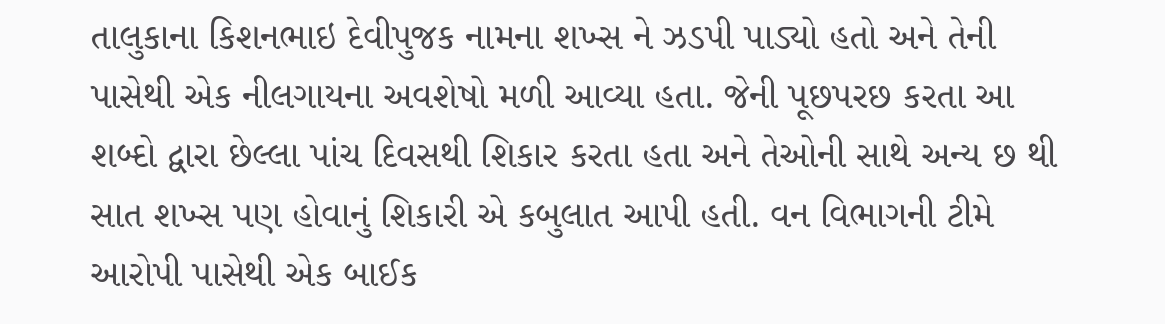તાલુકાના કિશનભાઇ દેવીપુજક નામના શખ્સ ને ઝડપી પાડ્યો હતો અને તેની પાસેથી એક નીલગાયના અવશેષો મળી આવ્યા હતા. જેની પૂછપરછ કરતા આ શબ્દો દ્વારા છેલ્લા પાંચ દિવસથી શિકાર કરતા હતા અને તેઓની સાથે અન્ય છ થી સાત શખ્સ પણ હોવાનું શિકારી એ કબુલાત આપી હતી. વન વિભાગની ટીમે આરોપી પાસેથી એક બાઈક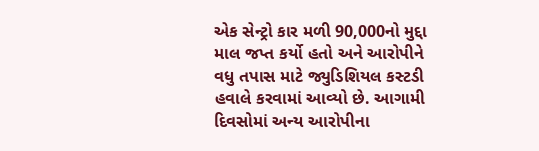એક સેન્ટ્રો કાર મળી 90,000નો મુદ્દા માલ જપ્ત કર્યો હતો અને આરોપીને વધુ તપાસ માટે જ્યુડિશિયલ કસ્ટડી હવાલે કરવામાં આવ્યો છે. આગામી દિવસોમાં અન્ય આરોપીના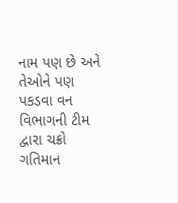નામ પણ છે અને તેઓને પણ પકડવા વન વિભાગની ટીમ દ્વારા ચક્રો ગતિમાન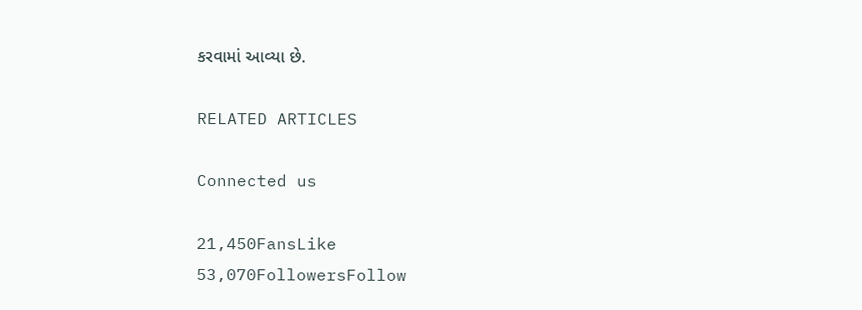કરવામાં આવ્યા છે.

RELATED ARTICLES

Connected us

21,450FansLike
53,070FollowersFollow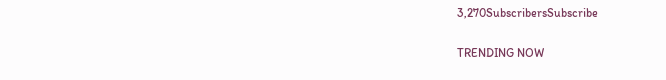3,270SubscribersSubscribe

TRENDING NOW